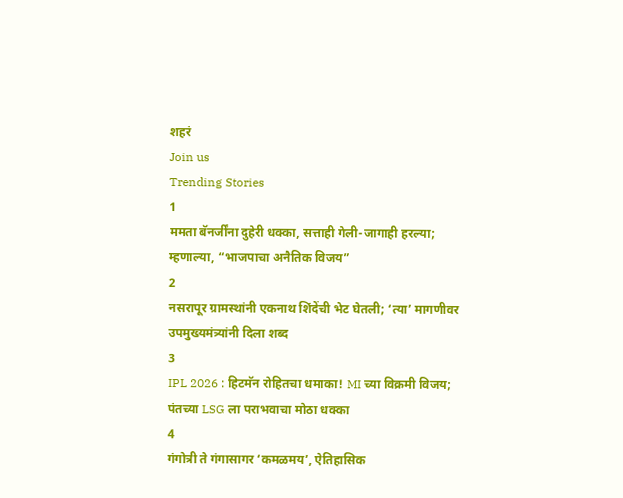शहरं
Join us
Trending Stories
1
ममता बॅनर्जींना दुहेरी धक्का, सत्ताही गेली-जागाही हरल्या; म्हणाल्या, “भाजपाचा अनैतिक विजय”
2
नसरापूर ग्रामस्थांनी एकनाथ शिंदेंची भेट घेतली; ‘त्या’ मागणीवर उपमुख्यमंत्र्यांनी दिला शब्द
3
IPL 2026 : हिटमॅन रोहितचा धमाका! MI च्या विक्रमी विजय; पंतच्या LSG ला पराभवाचा मोठा धक्का
4
गंगोत्री ते गंगासागर ‘कमळमय’, ऐतिहासिक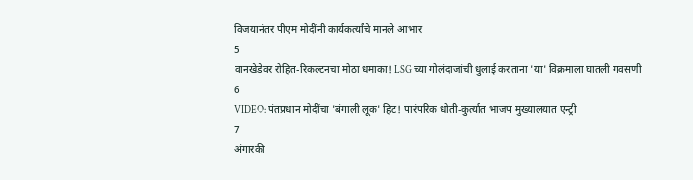विजयानंतर पीएम मोदींनी कार्यकर्त्यांचे मानले आभार
5
वानखेडेवर रोहित-रिकल्टनचा मोठा धमाका! LSG च्या गोलंदाजांची धुलाई करताना 'या' विक्रमाला घातली गवसणी
6
VIDEO: पंतप्रधान मोदींचा 'बंगाली लूक' हिट! पारंपरिक धोती-कुर्त्यात भाजप मुख्यालयात एन्ट्री
7
अंगारकी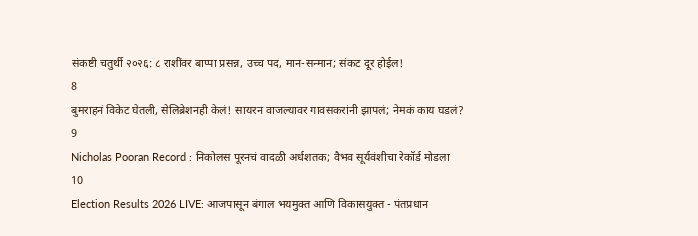संकष्टी चतुर्थी २०२६: ८ राशींवर बाप्पा प्रसन्न, उच्च पद, मान-सन्मान; संकट दूर होईल!
8
बुमराहनं विकेट घेतली, सेलिब्रेशनही केलं! सायरन वाजल्यावर गावसकरांनी झापलं; नेमकं काय घडलं?
9
Nicholas Pooran Record : निकोलस पूरनचं वादळी अर्धशतक; वैभव सूर्यवंशीचा रेकॉर्ड मोडला
10
Election Results 2026 LIVE: आजपासून बंगाल भयमुक्त आणि विकासयुक्त - पंतप्रधान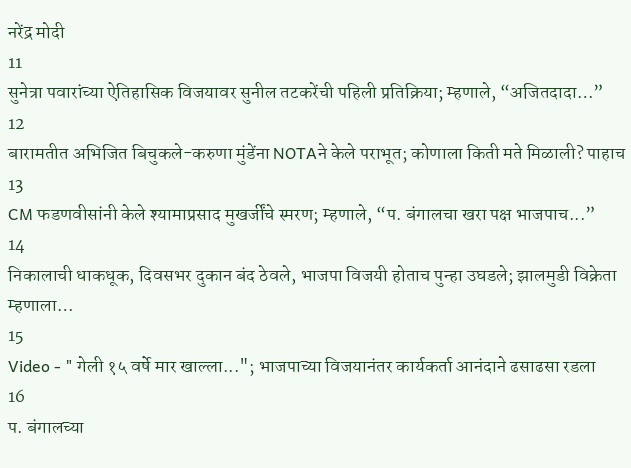नरेंद्र मोदी
11
सुनेत्रा पवारांच्या ऐतिहासिक विजयावर सुनील तटकरेंची पहिली प्रतिक्रिया; म्हणाले, “अजितदादा…”
12
बारामतीत अभिजित बिचुकले-करुणा मुंडेंना NOTAने केले पराभूत; कोणाला किती मते मिळाली? पाहाच
13
CM फडणवीसांनी केले श्यामाप्रसाद मुखर्जींचे स्मरण; म्हणाले, “प. बंगालचा खरा पक्ष भाजपाच...”
14
निकालाची धाकधूक, दिवसभर दुकान बंद ठेवले, भाजपा विजयी होताच पुन्हा उघडले; झालमुडी विक्रेता म्हणाला…
15
Video - " गेली १५ वर्षे मार खाल्ला..."; भाजपाच्या विजयानंतर कार्यकर्ता आनंदाने ढसाढसा रडला
16
प. बंगालच्या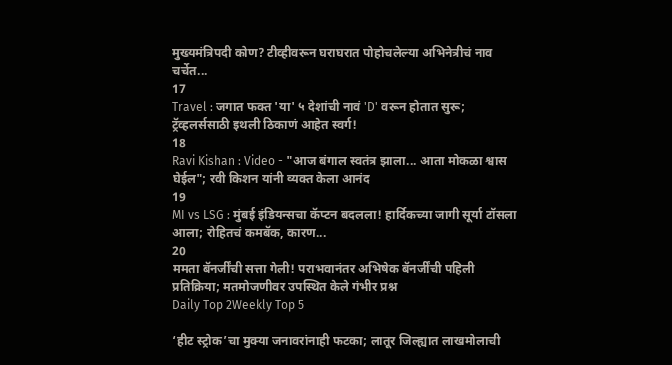मुख्यमंत्रिपदी कोण? टीव्हीवरून घराघरात पोहोचलेल्या अभिनेत्रीचं नाव चर्चेत...
17
Travel : जगात फक्त 'या' ५ देशांची नावं 'D' वरून होतात सुरू; ट्रॅव्हलर्ससाठी इथली ठिकाणं आहेत स्वर्ग!
18
Ravi Kishan : Video - "आज बंगाल स्वतंत्र झाला... आता मोकळा श्वास घेईल"; रवी किशन यांनी व्यक्त केला आनंद
19
MI vs LSG : मुंबई इंडियन्सचा कॅप्टन बदलला! हार्दिकच्या जागी सूर्या टॉसला आला; रोहितचं कमबॅक, कारण...
20
ममता बॅनर्जींची सत्ता गेली! पराभवानंतर अभिषेक बॅनर्जींची पहिली प्रतिक्रिया; मतमोजणीवर उपस्थित केले गंभीर प्रश्न
Daily Top 2Weekly Top 5

‘हीट स्ट्रोक’चा मुक्या जनावरांनाही फटका; लातूर जिल्ह्यात लाखमोलाची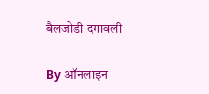बैलजोडी दगावली

By ऑनलाइन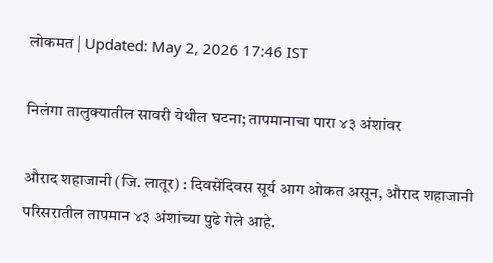लोकमत | Updated: May 2, 2026 17:46 IST

निलंगा तालुक्यातील सावरी येथील घटना; तापमानाचा पारा ४३ अंशांवर

औराद शहाजानी (जि. लातूर) : दिवसेंदिवस सूर्य आग ओकत असून, औराद शहाजानी परिसरातील तापमान ४३ अंशांच्या पुढे गेले आहे.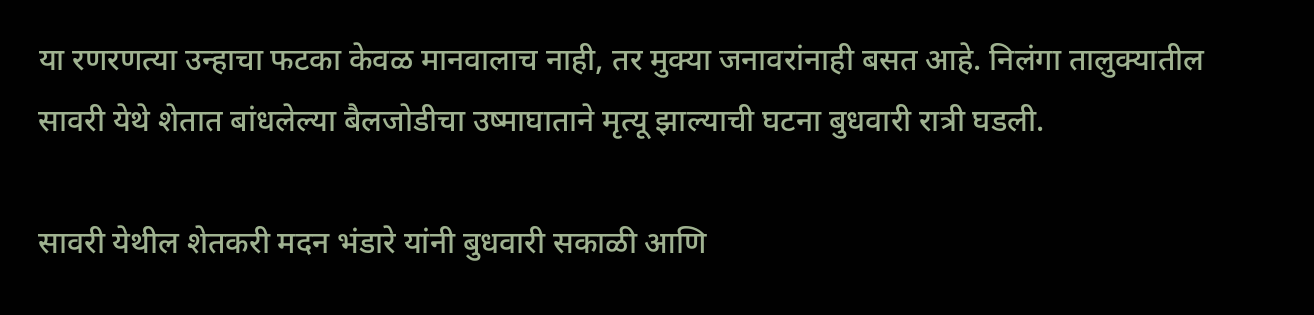या रणरणत्या उन्हाचा फटका केवळ मानवालाच नाही, तर मुक्या जनावरांनाही बसत आहे. निलंगा तालुक्यातील सावरी येथे शेतात बांधलेल्या बैलजोडीचा उष्माघाताने मृत्यू झाल्याची घटना बुधवारी रात्री घडली.

सावरी येथील शेतकरी मदन भंडारे यांनी बुधवारी सकाळी आणि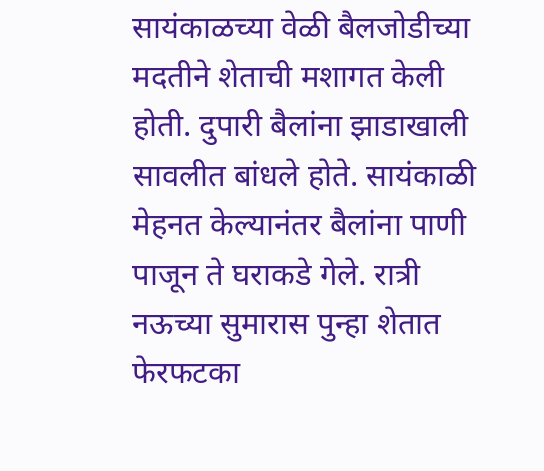सायंकाळच्या वेळी बैलजोडीच्या मदतीने शेताची मशागत केली होती. दुपारी बैलांना झाडाखाली सावलीत बांधले होते. सायंकाळी मेहनत केल्यानंतर बैलांना पाणी पाजून ते घराकडे गेले. रात्री नऊच्या सुमारास पुन्हा शेतात फेरफटका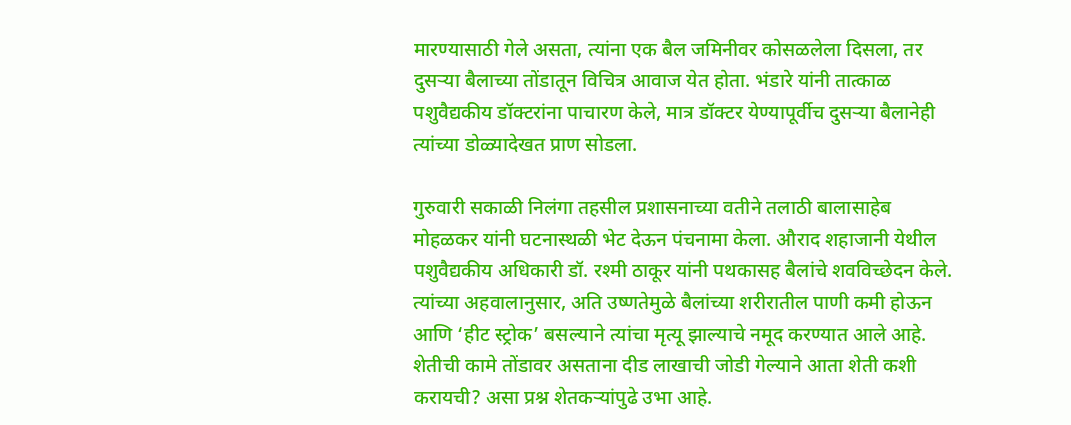मारण्यासाठी गेले असता, त्यांना एक बैल जमिनीवर कोसळलेला दिसला, तर दुसऱ्या बैलाच्या तोंडातून विचित्र आवाज येत होता. भंडारे यांनी तात्काळ पशुवैद्यकीय डॉक्टरांना पाचारण केले, मात्र डॉक्टर येण्यापूर्वीच दुसऱ्या बैलानेही त्यांच्या डोळ्यादेखत प्राण सोडला.

गुरुवारी सकाळी निलंगा तहसील प्रशासनाच्या वतीने तलाठी बालासाहेब मोहळकर यांनी घटनास्थळी भेट देऊन पंचनामा केला. औराद शहाजानी येथील पशुवैद्यकीय अधिकारी डॉ. रश्मी ठाकूर यांनी पथकासह बैलांचे शवविच्छेदन केले. त्यांच्या अहवालानुसार, अति उष्णतेमुळे बैलांच्या शरीरातील पाणी कमी होऊन आणि ‘हीट स्ट्रोक’ बसल्याने त्यांचा मृत्यू झाल्याचे नमूद करण्यात आले आहे. शेतीची कामे तोंडावर असताना दीड लाखाची जोडी गेल्याने आता शेती कशी करायची? असा प्रश्न शेतकऱ्यांपुढे उभा आहे.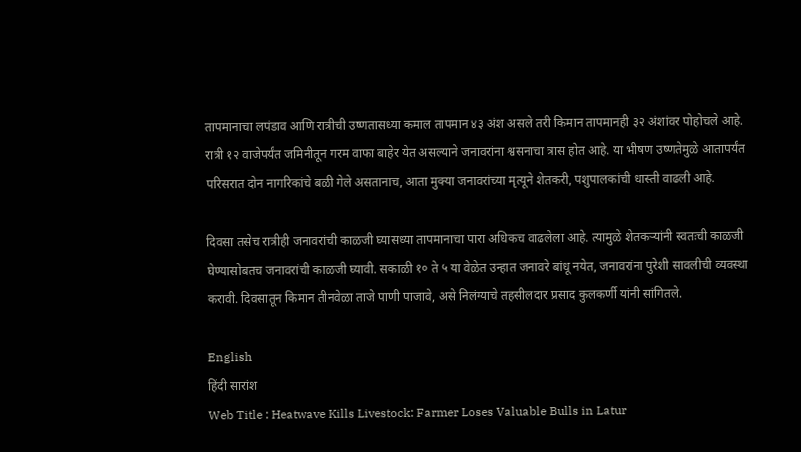तापमानाचा लपंडाव आणि रात्रीची उष्णतासध्या कमाल तापमान ४३ अंश असले तरी किमान तापमानही ३२ अंशांवर पोहोचले आहे. रात्री १२ वाजेपर्यंत जमिनीतून गरम वाफा बाहेर येत असल्याने जनावरांना श्वसनाचा त्रास होत आहे. या भीषण उष्णतेमुळे आतापर्यंत परिसरात दोन नागरिकांचे बळी गेले असतानाच, आता मुक्या जनावरांच्या मृत्यूने शेतकरी, पशुपालकांची धास्ती वाढली आहे.

दिवसा तसेच रात्रीही जनावरांची काळजी घ्यासध्या तापमानाचा पारा अधिकच वाढलेला आहे. त्यामुळे शेतकऱ्यांनी स्वतःची काळजी घेण्यासोबतच जनावरांची काळजी घ्यावी. सकाळी १० ते ५ या वेळेत उन्हात जनावरे बांधू नयेत, जनावरांना पुरेशी सावलीची व्यवस्था करावी. दिवसातून किमान तीनवेळा ताजे पाणी पाजावे, असे निलंग्याचे तहसीलदार प्रसाद कुलकर्णी यांनी सांगितले.

English
हिंदी सारांश
Web Title : Heatwave Kills Livestock: Farmer Loses Valuable Bulls in Latur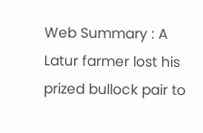Web Summary : A Latur farmer lost his prized bullock pair to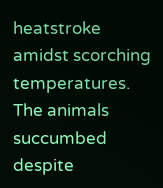heatstroke amidst scorching temperatures. The animals succumbed despite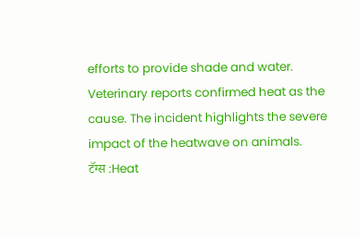efforts to provide shade and water. Veterinary reports confirmed heat as the cause. The incident highlights the severe impact of the heatwave on animals.
टॅग्स :Heat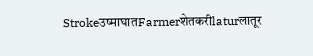Strokeउष्माघातFarmerशेतकरीlaturलातूर